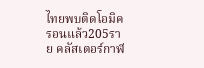ไทยพบติดโอมิครอนแล้ว205ราย คลัสเตอร์กาฬ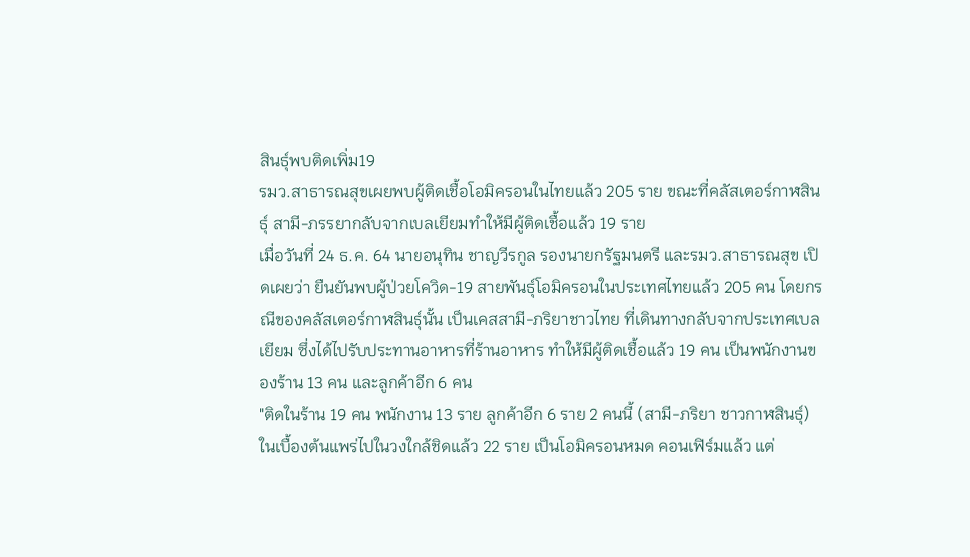สินธุ์พบติดเพิ่ม19
รมว.สาธารณสุขเผยพบผู้ติดเชื้อโอมิครอนในไทยแล้ว 205 ราย ขณะที่คลัสเตอร์กาฬสินธุ์ สามี-ภรรยากลับจากเบลเยียมทำให้มีผู้ติดเชื้อแล้ว 19 ราย
เมื่อวันที่ 24 ธ.ค. 64 นายอนุทิน ชาญวีรกูล รองนายกรัฐมนตรี และรมว.สาธารณสุข เปิดเผยว่า ยืนยันพบผู้ป่วยโควิด-19 สายพันธุ์โอมิครอนในประเทศไทยแล้ว 205 คน โดยกรณีของคลัสเตอร์กาฬสินธุ์นั้น เป็นเคสสามี-ภริยาชาวไทย ที่เดินทางกลับจากประเทศเบลเยียม ซึ่งได้ไปรับประทานอาหารที่ร้านอาหาร ทำให้มีผู้ติดเชื้อแล้ว 19 คน เป็นพนักงานของร้าน 13 คน และลูกค้าอีก 6 คน
"ติดในร้าน 19 คน พนักงาน 13 ราย ลูกค้าอีก 6 ราย 2 คนนี้ (สามี-ภริยา ชาวกาฬสินธุ์) ในเบื้องต้นแพร่ไปในวงใกล้ชิดแล้ว 22 ราย เป็นโอมิครอนหมด คอนเฟิร์มแล้ว แต่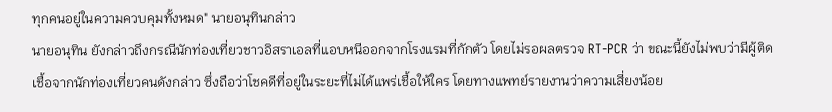ทุกคนอยู่ในความควบคุมทั้งหมด" นายอนุทินกล่าว
นายอนุทิน ยังกล่าวถึงกรณีนักท่องเที่ยวชาวอิสราเอลที่แอบหนีออกจากโรงแรมที่กักตัว โดยไม่รอผลตรวจ RT-PCR ว่า ขณะนี้ยังไม่พบว่ามีผู้ติดเชื้อจากนักท่องเที่ยวคนดังกล่าว ซึ่งถือว่าโชคดีที่อยู่ในระยะที่ไม่ได้แพร่เชื้อให้ใคร โดยทางแพทย์รายงานว่าความเสี่ยงน้อย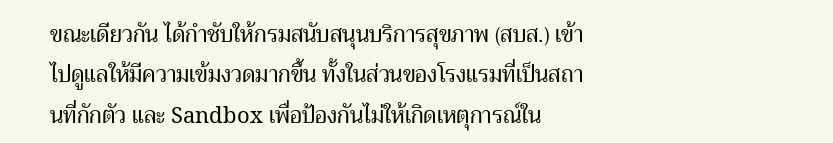ขณะเดียวกัน ได้กำชับให้กรมสนับสนุนบริการสุขภาพ (สบส.) เข้าไปดูแลให้มีความเข้มงวดมากขึ้น ทั้งในส่วนของโรงแรมที่เป็นสถานที่กักตัว และ Sandbox เพื่อป้องกันไม่ให้เกิดเหตุการณ์ใน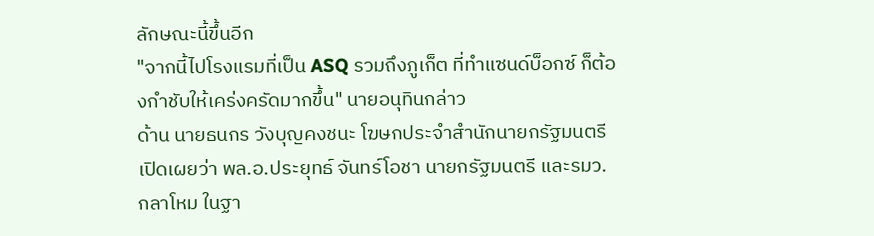ลักษณะนี้ขึ้นอีก
"จากนี้ไปโรงแรมที่เป็น ASQ รวมถึงภูเก็ต ที่ทำแซนด์บ็อกซ์ ก็ต้องกำชับให้เคร่งครัดมากขึ้น" นายอนุทินกล่าว
ด้าน นายธนกร วังบุญคงชนะ โฆษกประจำสำนักนายกรัฐมนตรี เปิดเผยว่า พล.อ.ประยุทธ์ จันทร์โอชา นายกรัฐมนตรี และรมว.กลาโหม ในฐา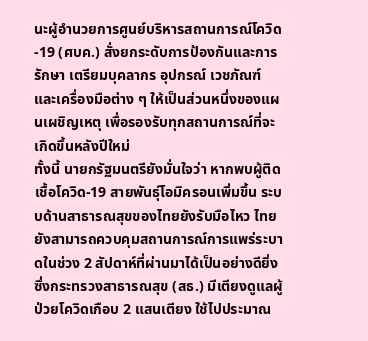นะผู้อำนวยการศูนย์บริหารสถานการณ์โควิด-19 (ศบค.) สั่งยกระดับการป้องกันและการรักษา เตรียมบุคลากร อุปกรณ์ เวชภัณฑ์ และเครื่องมือต่าง ๆ ให้เป็นส่วนหนึ่งของแผนเผชิญเหตุ เพื่อรองรับทุกสถานการณ์ที่จะเกิดขึ้นหลังปีใหม่
ทั้งนี้ นายกรัฐมนตรียังมั่นใจว่า หากพบผู้ติดเชื้อโควิด-19 สายพันธุ์โอมิครอนเพิ่มขึ้น ระบบด้านสาธารณสุขของไทยยังรับมือไหว ไทยยังสามารถควบคุมสถานการณ์การแพร่ระบาดในช่วง 2 สัปดาห์ที่ผ่านมาได้เป็นอย่างดียิ่ง ซึ่งกระทรวงสาธารณสุข (สธ.) มีเตียงดูแลผู้ป่วยโควิดเกือบ 2 แสนเตียง ใช้ไปประมาณ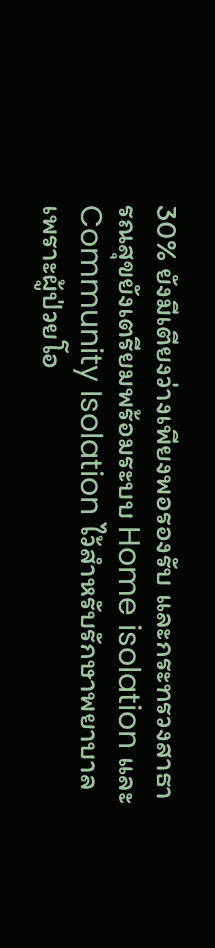30% ยังมีเตียงว่างเพียงพอรองรับ และกระทรวงสาธารณสุขยังเตรียมพร้อมระบบ Home isolation และ Community Isolation ไว้สำหรับรักษาพยาบาล เพราะผู้ป่วยโอ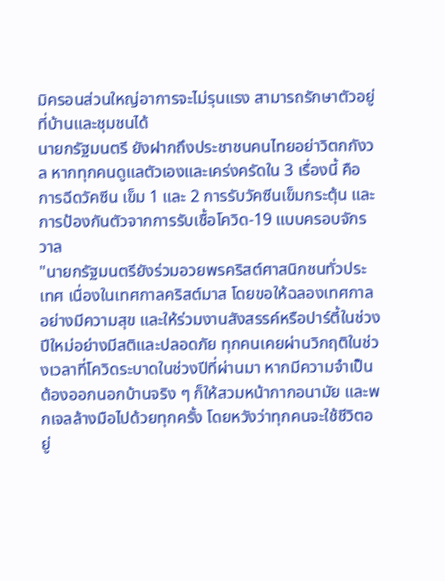มิครอนส่วนใหญ่อาการจะไม่รุนแรง สามารถรักษาตัวอยู่ที่บ้านและชุมชนได้
นายกรัฐมนตรี ยังฝากถึงประชาชนคนไทยอย่าวิตกกังวล หากทุกคนดูแลตัวเองและเคร่งครัดใน 3 เรื่องนี้ คือ การฉีดวัคซีน เข็ม 1 และ 2 การรับวัคซีนเข็มกระตุ้น และการป้องกันตัวจากการรับเชื้อโควิด-19 แบบครอบจักรวาล
"นายกรัฐมนตรียังร่วมอวยพรคริสต์ศาสนิกชนทั่วประเทศ เนื่องในเทศกาลคริสต์มาส โดยขอให้ฉลองเทศกาลอย่างมีความสุข และให้ร่วมงานสังสรรค์หรือปาร์ตี้ในช่วงปีใหม่อย่างมีสติและปลอดภัย ทุกคนเคยผ่านวิกฤติในช่วงเวลาที่โควิดระบาดในช่วงปีที่ผ่านมา หากมีความจำเป็นต้องออกนอกบ้านจริง ๆ ก็ให้สวมหน้ากากอนามัย และพกเจลล้างมือไปด้วยทุกครั้ง โดยหวังว่าทุกคนจะใช้ชีวิตอยู่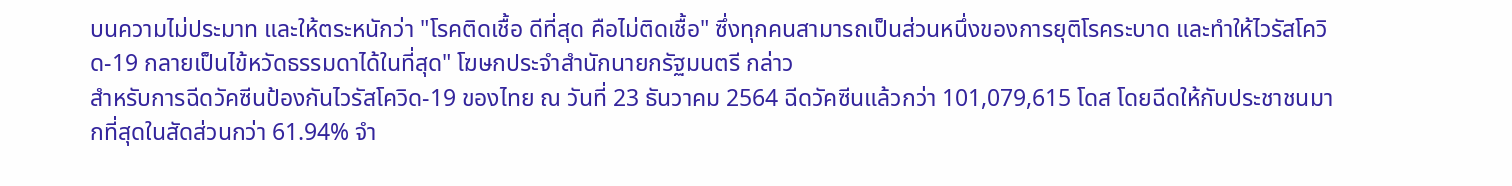บนความไม่ประมาท และให้ตระหนักว่า "โรคติดเชื้อ ดีที่สุด คือไม่ติดเชื้อ" ซึ่งทุกคนสามารถเป็นส่วนหนึ่งของการยุติโรคระบาด และทำให้ไวรัสโควิด-19 กลายเป็นไข้หวัดธรรมดาได้ในที่สุด" โฆษกประจำสำนักนายกรัฐมนตรี กล่าว
สำหรับการฉีดวัคซีนป้องกันไวรัสโควิด-19 ของไทย ณ วันที่ 23 ธันวาคม 2564 ฉีดวัคซีนแล้วกว่า 101,079,615 โดส โดยฉีดให้กับประชาชนมากที่สุดในสัดส่วนกว่า 61.94% จำ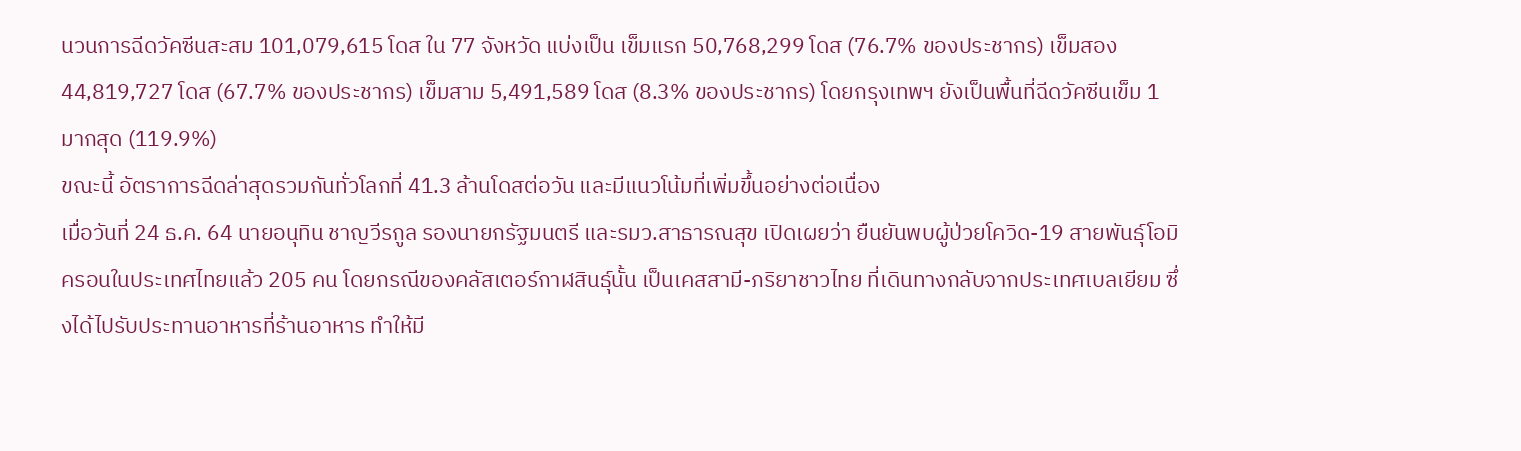นวนการฉีดวัคซีนสะสม 101,079,615 โดส ใน 77 จังหวัด แบ่งเป็น เข็มแรก 50,768,299 โดส (76.7% ของประชากร) เข็มสอง 44,819,727 โดส (67.7% ของประชากร) เข็มสาม 5,491,589 โดส (8.3% ของประชากร) โดยกรุงเทพฯ ยังเป็นพื้นที่ฉีดวัคซีนเข็ม 1 มากสุด (119.9%)
ขณะนี้ อัตราการฉีดล่าสุดรวมกันทั่วโลกที่ 41.3 ล้านโดสต่อวัน และมีแนวโน้มที่เพิ่มขึ้นอย่างต่อเนื่อง
เมื่อวันที่ 24 ธ.ค. 64 นายอนุทิน ชาญวีรกูล รองนายกรัฐมนตรี และรมว.สาธารณสุข เปิดเผยว่า ยืนยันพบผู้ป่วยโควิด-19 สายพันธุ์โอมิครอนในประเทศไทยแล้ว 205 คน โดยกรณีของคลัสเตอร์กาฬสินธุ์นั้น เป็นเคสสามี-ภริยาชาวไทย ที่เดินทางกลับจากประเทศเบลเยียม ซึ่งได้ไปรับประทานอาหารที่ร้านอาหาร ทำให้มี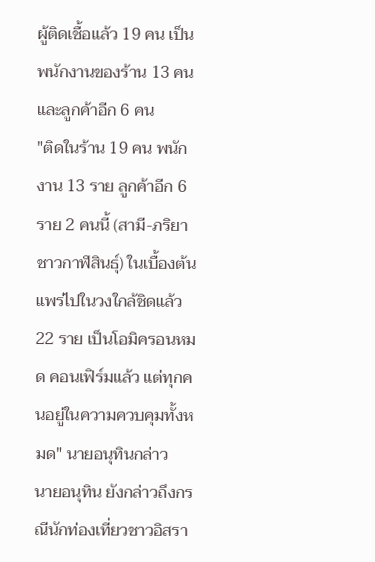ผู้ติดเชื้อแล้ว 19 คน เป็นพนักงานของร้าน 13 คน และลูกค้าอีก 6 คน
"ติดในร้าน 19 คน พนักงาน 13 ราย ลูกค้าอีก 6 ราย 2 คนนี้ (สามี-ภริยา ชาวกาฬสินธุ์) ในเบื้องต้นแพร่ไปในวงใกล้ชิดแล้ว 22 ราย เป็นโอมิครอนหมด คอนเฟิร์มแล้ว แต่ทุกคนอยู่ในความควบคุมทั้งหมด" นายอนุทินกล่าว
นายอนุทิน ยังกล่าวถึงกรณีนักท่องเที่ยวชาวอิสรา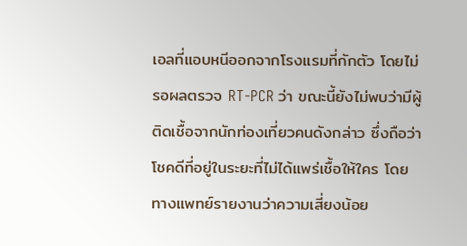เอลที่แอบหนีออกจากโรงแรมที่กักตัว โดยไม่รอผลตรวจ RT-PCR ว่า ขณะนี้ยังไม่พบว่ามีผู้ติดเชื้อจากนักท่องเที่ยวคนดังกล่าว ซึ่งถือว่าโชคดีที่อยู่ในระยะที่ไม่ได้แพร่เชื้อให้ใคร โดยทางแพทย์รายงานว่าความเสี่ยงน้อย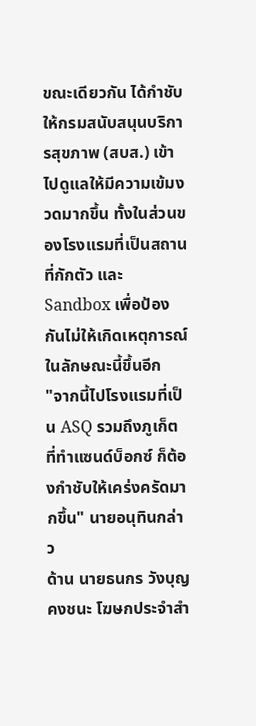ขณะเดียวกัน ได้กำชับให้กรมสนับสนุนบริการสุขภาพ (สบส.) เข้าไปดูแลให้มีความเข้มงวดมากขึ้น ทั้งในส่วนของโรงแรมที่เป็นสถานที่กักตัว และ Sandbox เพื่อป้องกันไม่ให้เกิดเหตุการณ์ในลักษณะนี้ขึ้นอีก
"จากนี้ไปโรงแรมที่เป็น ASQ รวมถึงภูเก็ต ที่ทำแซนด์บ็อกซ์ ก็ต้องกำชับให้เคร่งครัดมากขึ้น" นายอนุทินกล่าว
ด้าน นายธนกร วังบุญคงชนะ โฆษกประจำสำ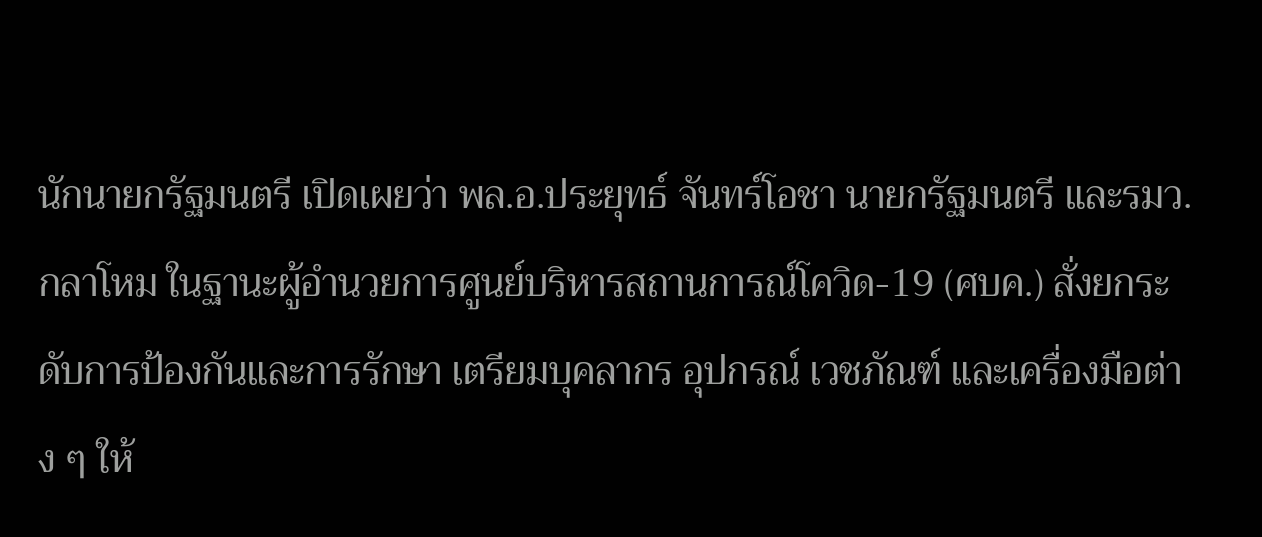นักนายกรัฐมนตรี เปิดเผยว่า พล.อ.ประยุทธ์ จันทร์โอชา นายกรัฐมนตรี และรมว.กลาโหม ในฐานะผู้อำนวยการศูนย์บริหารสถานการณ์โควิด-19 (ศบค.) สั่งยกระดับการป้องกันและการรักษา เตรียมบุคลากร อุปกรณ์ เวชภัณฑ์ และเครื่องมือต่าง ๆ ให้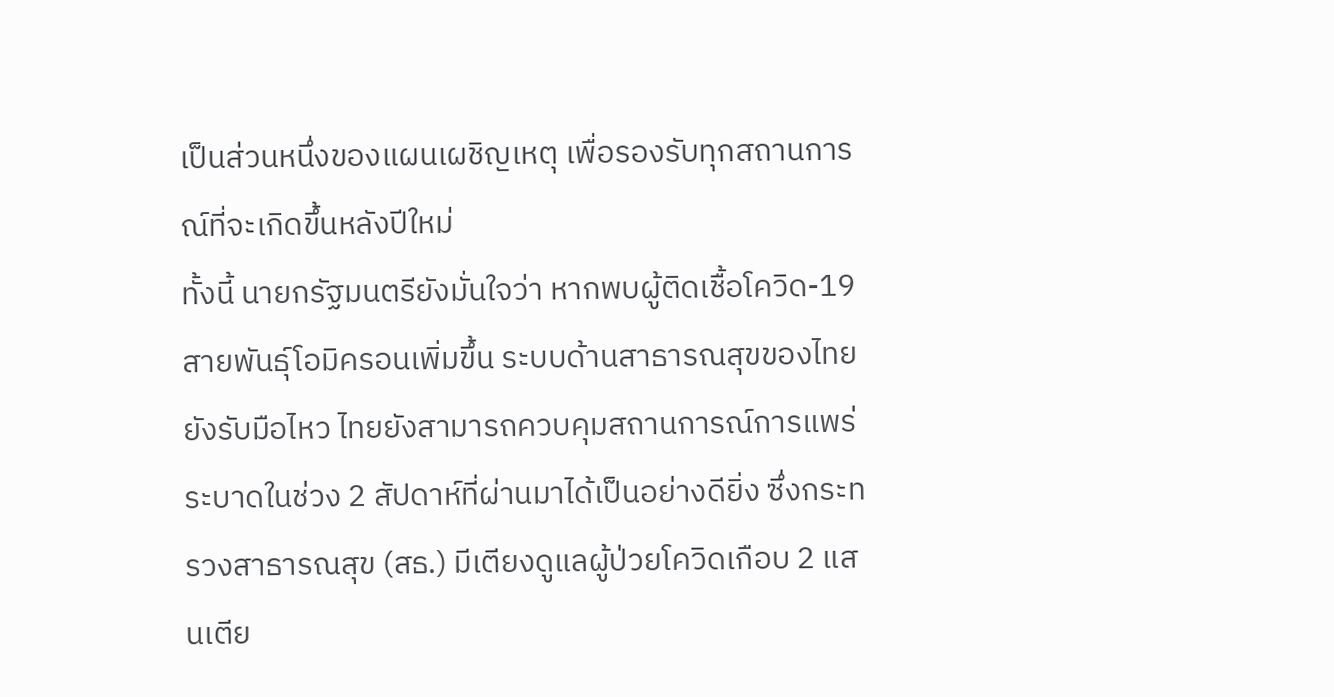เป็นส่วนหนึ่งของแผนเผชิญเหตุ เพื่อรองรับทุกสถานการณ์ที่จะเกิดขึ้นหลังปีใหม่
ทั้งนี้ นายกรัฐมนตรียังมั่นใจว่า หากพบผู้ติดเชื้อโควิด-19 สายพันธุ์โอมิครอนเพิ่มขึ้น ระบบด้านสาธารณสุขของไทยยังรับมือไหว ไทยยังสามารถควบคุมสถานการณ์การแพร่ระบาดในช่วง 2 สัปดาห์ที่ผ่านมาได้เป็นอย่างดียิ่ง ซึ่งกระทรวงสาธารณสุข (สธ.) มีเตียงดูแลผู้ป่วยโควิดเกือบ 2 แสนเตีย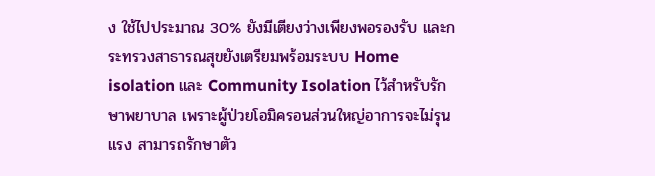ง ใช้ไปประมาณ 30% ยังมีเตียงว่างเพียงพอรองรับ และกระทรวงสาธารณสุขยังเตรียมพร้อมระบบ Home isolation และ Community Isolation ไว้สำหรับรักษาพยาบาล เพราะผู้ป่วยโอมิครอนส่วนใหญ่อาการจะไม่รุนแรง สามารถรักษาตัว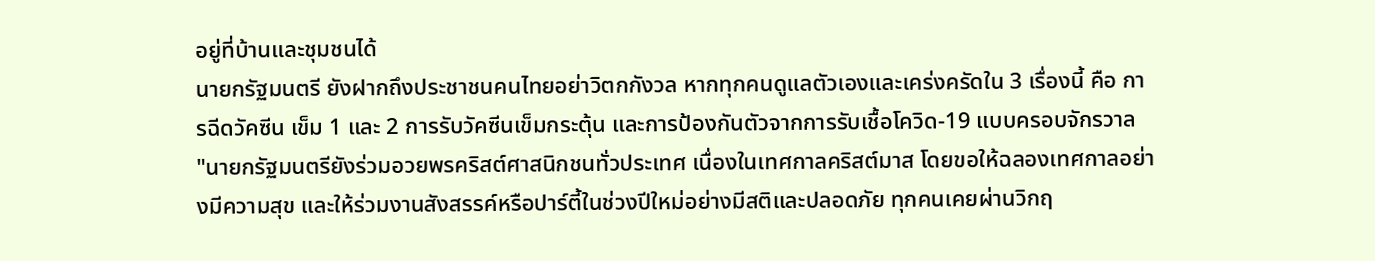อยู่ที่บ้านและชุมชนได้
นายกรัฐมนตรี ยังฝากถึงประชาชนคนไทยอย่าวิตกกังวล หากทุกคนดูแลตัวเองและเคร่งครัดใน 3 เรื่องนี้ คือ การฉีดวัคซีน เข็ม 1 และ 2 การรับวัคซีนเข็มกระตุ้น และการป้องกันตัวจากการรับเชื้อโควิด-19 แบบครอบจักรวาล
"นายกรัฐมนตรียังร่วมอวยพรคริสต์ศาสนิกชนทั่วประเทศ เนื่องในเทศกาลคริสต์มาส โดยขอให้ฉลองเทศกาลอย่างมีความสุข และให้ร่วมงานสังสรรค์หรือปาร์ตี้ในช่วงปีใหม่อย่างมีสติและปลอดภัย ทุกคนเคยผ่านวิกฤ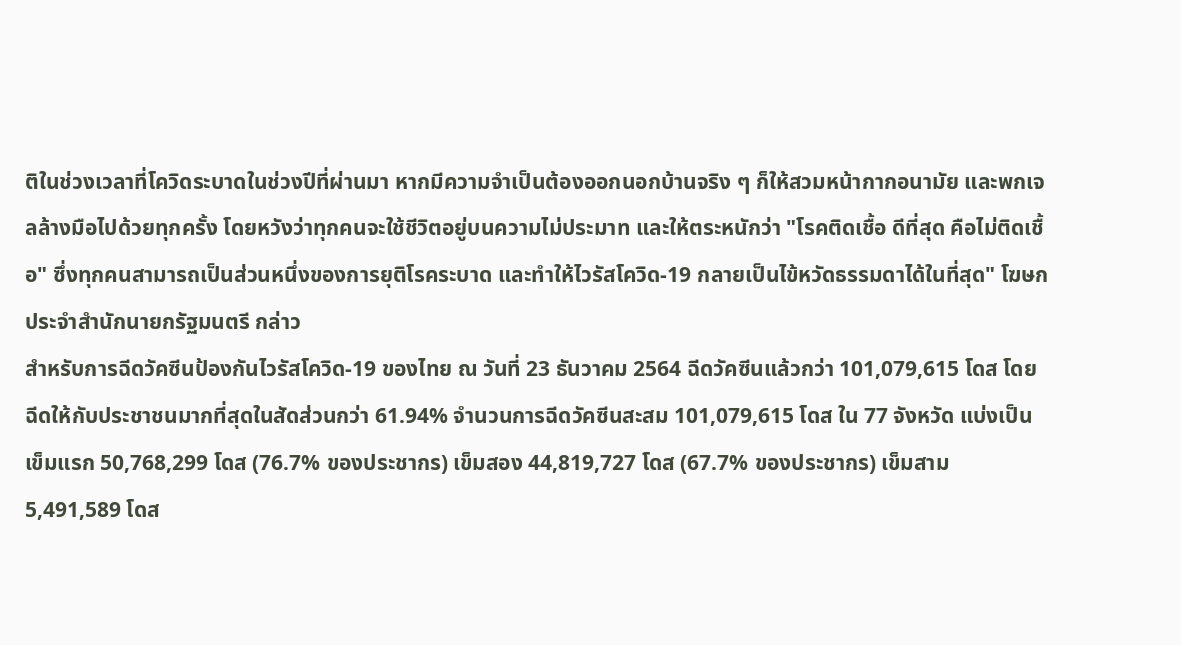ติในช่วงเวลาที่โควิดระบาดในช่วงปีที่ผ่านมา หากมีความจำเป็นต้องออกนอกบ้านจริง ๆ ก็ให้สวมหน้ากากอนามัย และพกเจลล้างมือไปด้วยทุกครั้ง โดยหวังว่าทุกคนจะใช้ชีวิตอยู่บนความไม่ประมาท และให้ตระหนักว่า "โรคติดเชื้อ ดีที่สุด คือไม่ติดเชื้อ" ซึ่งทุกคนสามารถเป็นส่วนหนึ่งของการยุติโรคระบาด และทำให้ไวรัสโควิด-19 กลายเป็นไข้หวัดธรรมดาได้ในที่สุด" โฆษกประจำสำนักนายกรัฐมนตรี กล่าว
สำหรับการฉีดวัคซีนป้องกันไวรัสโควิด-19 ของไทย ณ วันที่ 23 ธันวาคม 2564 ฉีดวัคซีนแล้วกว่า 101,079,615 โดส โดยฉีดให้กับประชาชนมากที่สุดในสัดส่วนกว่า 61.94% จำนวนการฉีดวัคซีนสะสม 101,079,615 โดส ใน 77 จังหวัด แบ่งเป็น เข็มแรก 50,768,299 โดส (76.7% ของประชากร) เข็มสอง 44,819,727 โดส (67.7% ของประชากร) เข็มสาม 5,491,589 โดส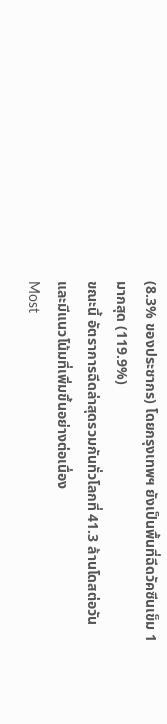(8.3% ของประชากร) โดยกรุงเทพฯ ยังเป็นพื้นที่ฉีดวัคซีนเข็ม 1 มากสุด (119.9%)
ขณะนี้ อัตราการฉีดล่าสุดรวมกันทั่วโลกที่ 41.3 ล้านโดสต่อวัน และมีแนวโน้มที่เพิ่มขึ้นอย่างต่อเนื่อง
Most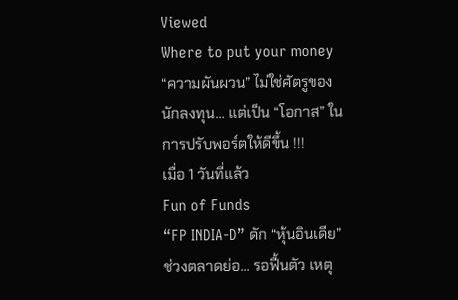Viewed
Where to put your money
“ความผันผวน” ไม่ใช่ศัตรูของนักลงทุน... แต่เป็น “โอกาส” ในการปรับพอร์ตให้ดีขึ้น !!!
เมื่อ 1 วันที่แล้ว
Fun of Funds
“FP INDIA-D” ดัก “หุ้นอินเดีย” ช่วงตลาดย่อ... รอฟื้นตัว เหตุ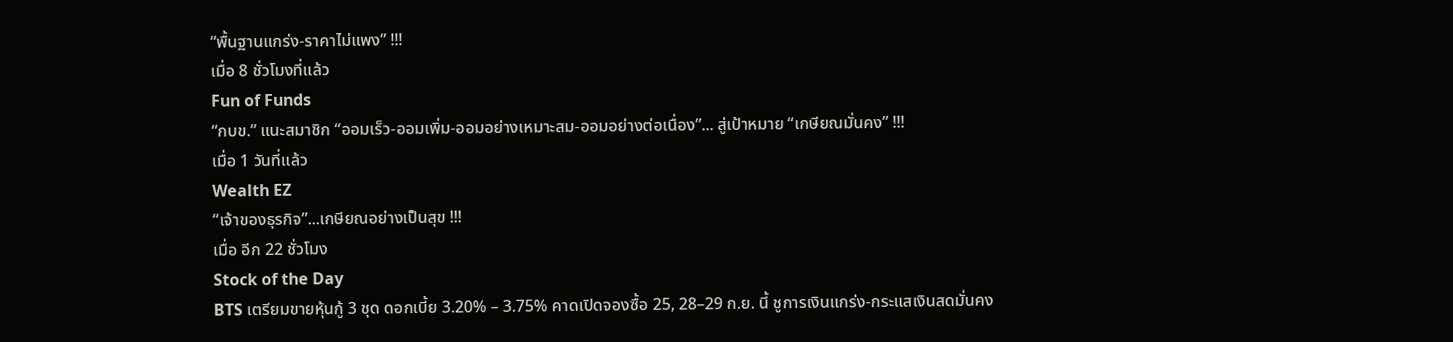“พื้นฐานแกร่ง-ราคาไม่แพง” !!!
เมื่อ 8 ชั่วโมงที่แล้ว
Fun of Funds
“กบข.” แนะสมาชิก “ออมเร็ว-ออมเพิ่ม-ออมอย่างเหมาะสม-ออมอย่างต่อเนื่อง”... สู่เป้าหมาย “เกษียณมั่นคง” !!!
เมื่อ 1 วันที่แล้ว
Wealth EZ
“เจ้าของธุรกิจ”...เกษียณอย่างเป็นสุข !!!
เมื่อ อีก 22 ชั่วโมง
Stock of the Day
BTS เตรียมขายหุ้นกู้ 3 ชุด ดอกเบี้ย 3.20% – 3.75% คาดเปิดจองซื้อ 25, 28–29 ก.ย. นี้ ชูการเงินแกร่ง-กระแสเงินสดมั่นคง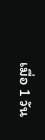เมื่อ 1 วัน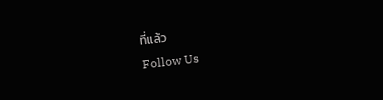ที่แล้ว
Follow Us